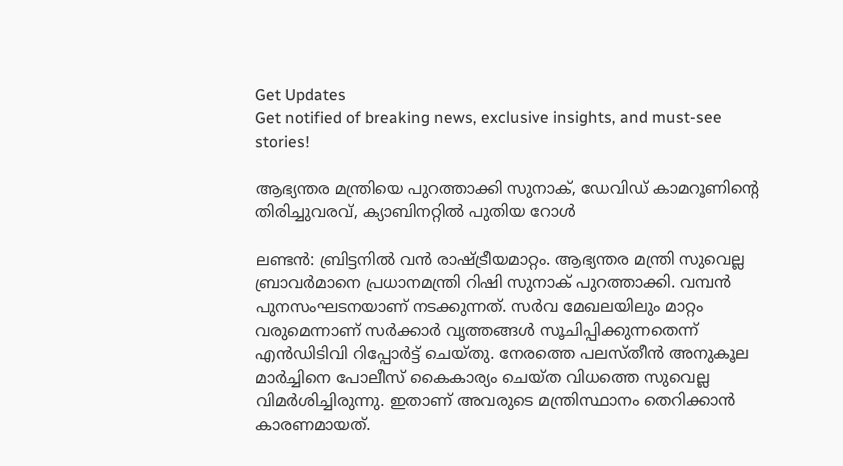Get Updates
Get notified of breaking news, exclusive insights, and must-see stories!

ആഭ്യന്തര മന്ത്രിയെ പുറത്താക്കി സുനാക്, ഡേവിഡ് കാമറൂണിന്റെ തിരിച്ചുവരവ്, ക്യാബിനറ്റില്‍ പുതിയ റോള്‍

ലണ്ടന്‍: ബ്രിട്ടനില്‍ വന്‍ രാഷ്ട്രീയമാറ്റം. ആഭ്യന്തര മന്ത്രി സുവെല്ല ബ്രാവര്‍മാനെ പ്രധാനമന്ത്രി റിഷി സുനാക് പുറത്താക്കി. വമ്പന്‍ പുനസംഘടനയാണ് നടക്കുന്നത്. സര്‍വ മേഖലയിലും മാറ്റം വരുമെന്നാണ് സര്‍ക്കാര്‍ വൃത്തങ്ങള്‍ സൂചിപ്പിക്കുന്നതെന്ന് എന്‍ഡിടിവി റിപ്പോര്‍ട്ട് ചെയ്തു. നേരത്തെ പലസ്തീന്‍ അനുകൂല മാര്‍ച്ചിനെ പോലീസ് കൈകാര്യം ചെയ്ത വിധത്തെ സുവെല്ല വിമര്‍ശിച്ചിരുന്നു. ഇതാണ് അവരുടെ മന്ത്രിസ്ഥാനം തെറിക്കാന്‍ കാരണമായത്.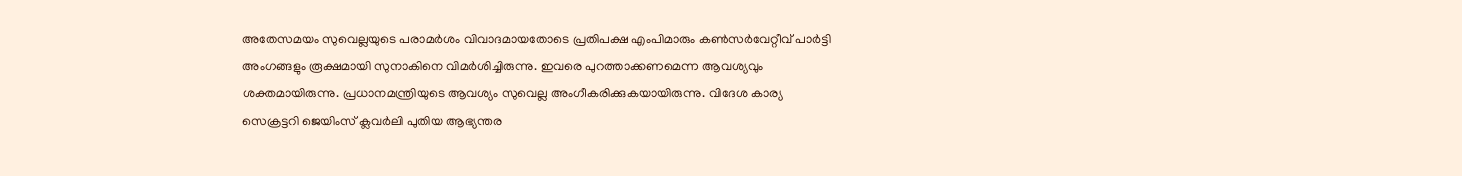അതേസമയം സുവെല്ലയുടെ പരാമര്‍ശം വിവാദമായതോടെ പ്രതിപക്ഷ എംപിമാരും കണ്‍സര്‍വേറ്റീവ് പാര്‍ട്ടി അംഗങ്ങളും രൂക്ഷമായി സുനാകിനെ വിമര്‍ശിച്ചിരുന്നു. ഇവരെ പുറത്താക്കണമെന്ന ആവശ്യവും ശക്തമായിരുന്നു. പ്രധാനമന്ത്രിയുടെ ആവശ്യം സുവെല്ല അംഗീകരിക്കുകയായിരുന്നു. വിദേശ കാര്യ സെക്രട്ടറി ജെയിംസ് ക്ലവര്‍ലി പുതിയ ആഭ്യന്തര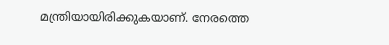മന്ത്രിയായിരിക്കുകയാണ്. നേരത്തെ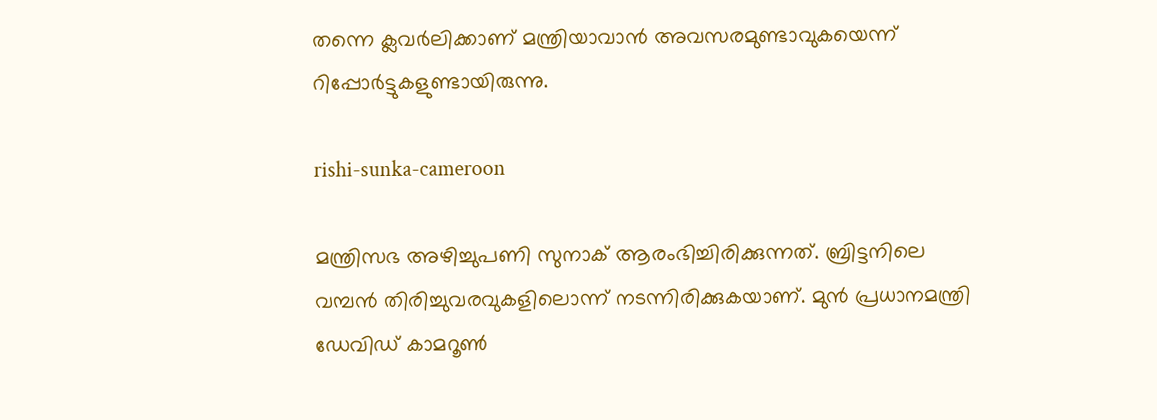തന്നെ ക്ലവര്‍ലിക്കാണ് മന്ത്രിയാവാന്‍ അവസരമുണ്ടാവുകയെന്ന് റിപ്പോര്‍ട്ടുകളുണ്ടായിരുന്നു.

rishi-sunka-cameroon

മന്ത്രിസഭ അഴിച്ചുപണി സുനാക് ആരംഭിച്ചിരിക്കുന്നത്. ബ്രിട്ടനിലെ വമ്പന്‍ തിരിച്ചുവരവുകളിലൊന്ന് നടന്നിരിക്കുകയാണ്. മുന്‍ പ്രധാനമന്ത്രി ഡേവിഡ് കാമറൂണ്‍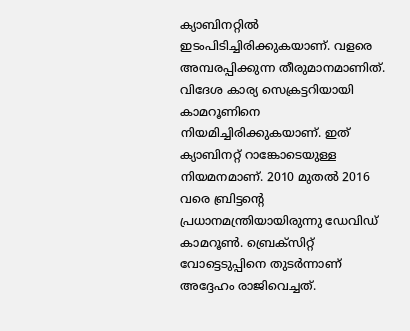ക്യാബിനറ്റില്‍ ഇടംപിടിച്ചിരിക്കുകയാണ്. വളരെ അമ്പരപ്പിക്കുന്ന തീരുമാനമാണിത്. വിദേശ കാര്യ സെക്രട്ടറിയായി കാമറൂണിനെ നിയമിച്ചിരിക്കുകയാണ്. ഇത് ക്യാബിനറ്റ് റാങ്കോടെയുള്ള നിയമനമാണ്. 2010 മുതല്‍ 2016 വരെ ബ്രിട്ടന്റെ പ്രധാനമന്ത്രിയായിരുന്നു ഡേവിഡ് കാമറൂണ്‍. ബ്രെക്‌സിറ്റ് വോട്ടെടുപ്പിനെ തുടര്‍ന്നാണ് അദ്ദേഹം രാജിവെച്ചത്.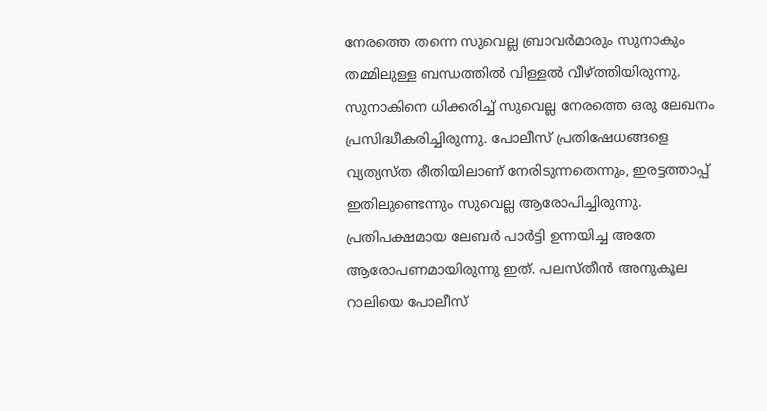നേരത്തെ തന്നെ സുവെല്ല ബ്രാവര്‍മാരും സുനാകും തമ്മിലുള്ള ബന്ധത്തില്‍ വിള്ളല്‍ വീഴ്ത്തിയിരുന്നു. സുനാകിനെ ധിക്കരിച്ച് സുവെല്ല നേരത്തെ ഒരു ലേഖനം പ്രസിദ്ധീകരിച്ചിരുന്നു. പോലീസ് പ്രതിഷേധങ്ങളെ വ്യത്യസ്ത രീതിയിലാണ് നേരിടുന്നതെന്നും, ഇരട്ടത്താപ്പ് ഇതിലുണ്ടെന്നും സുവെല്ല ആരോപിച്ചിരുന്നു. പ്രതിപക്ഷമായ ലേബര്‍ പാര്‍ട്ടി ഉന്നയിച്ച അതേ ആരോപണമായിരുന്നു ഇത്. പലസ്തീന്‍ അനുകൂല റാലിയെ പോലീസ്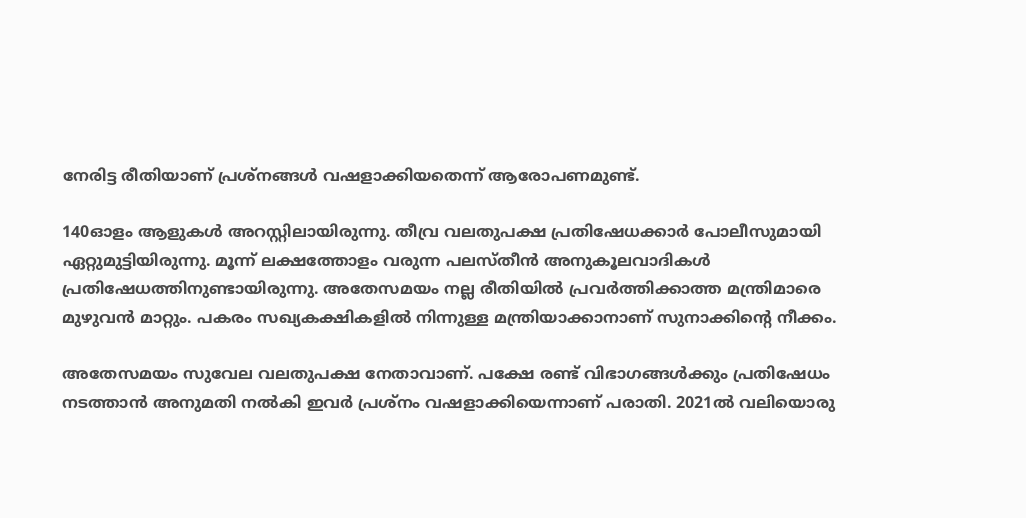നേരിട്ട രീതിയാണ് പ്രശ്‌നങ്ങള്‍ വഷളാക്കിയതെന്ന് ആരോപണമുണ്ട്.

140ഓളം ആളുകള്‍ അറസ്റ്റിലായിരുന്നു. തീവ്ര വലതുപക്ഷ പ്രതിഷേധക്കാര്‍ പോലീസുമായി ഏറ്റുമുട്ടിയിരുന്നു. മൂന്ന് ലക്ഷത്തോളം വരുന്ന പലസ്തീന്‍ അനുകൂലവാദികള്‍ പ്രതിഷേധത്തിനുണ്ടായിരുന്നു. അതേസമയം നല്ല രീതിയില്‍ പ്രവര്‍ത്തിക്കാത്ത മന്ത്രിമാരെ മുഴുവന്‍ മാറ്റും. പകരം സഖ്യകക്ഷികളില്‍ നിന്നുള്ള മന്ത്രിയാക്കാനാണ് സുനാക്കിന്റെ നീക്കം.

അതേസമയം സുവേല വലതുപക്ഷ നേതാവാണ്. പക്ഷേ രണ്ട് വിഭാഗങ്ങള്‍ക്കും പ്രതിഷേധം നടത്താന്‍ അനുമതി നല്‍കി ഇവര്‍ പ്രശ്‌നം വഷളാക്കിയെന്നാണ് പരാതി. 2021ല്‍ വലിയൊരു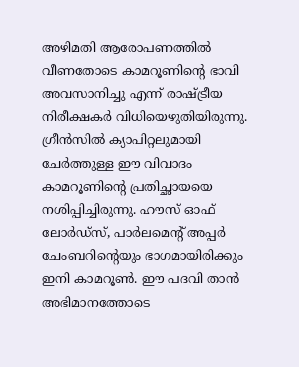അഴിമതി ആരോപണത്തില്‍ വീണതോടെ കാമറൂണിന്റെ ഭാവി അവസാനിച്ചു എന്ന് രാഷ്ട്രീയ നിരീക്ഷകര്‍ വിധിയെഴുതിയിരുന്നു. ഗ്രീന്‍സില്‍ ക്യാപിറ്റലുമായി ചേര്‍ത്തുള്ള ഈ വിവാദം കാമറൂണിന്റെ പ്രതിച്ഛായയെ നശിപ്പിച്ചിരുന്നു. ഹൗസ് ഓഫ് ലോര്‍ഡ്‌സ്, പാര്‍ലമെന്റ് അപ്പര്‍ ചേംബറിന്റെയും ഭാഗമായിരിക്കും ഇനി കാമറൂണ്‍. ഈ പദവി താന്‍ അഭിമാനത്തോടെ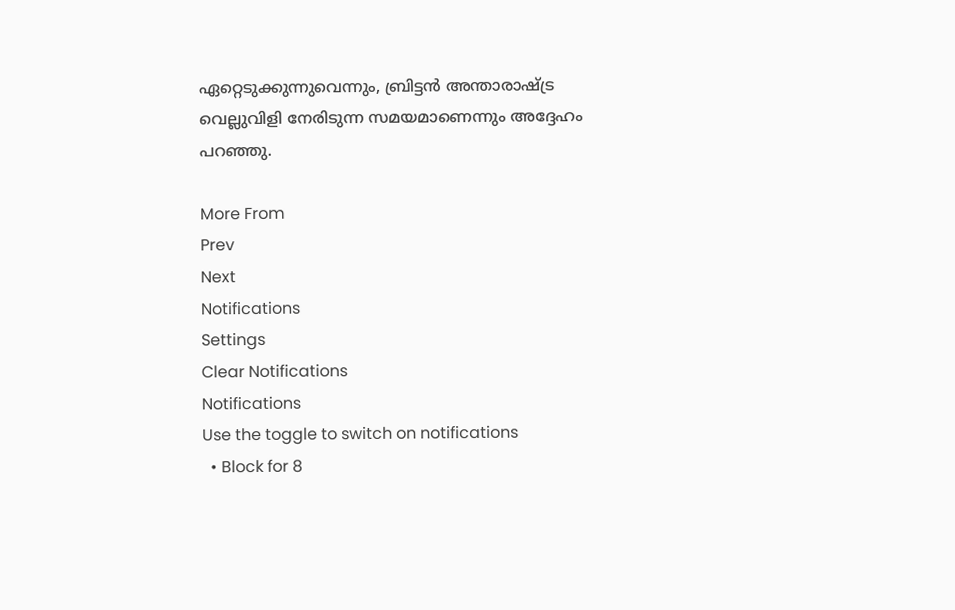ഏറ്റെടുക്കുന്നുവെന്നും, ബ്രിട്ടന്‍ അന്താരാഷ്ട്ര വെല്ലുവിളി നേരിടുന്ന സമയമാണെന്നും അദ്ദേഹം പറഞ്ഞു.

More From
Prev
Next
Notifications
Settings
Clear Notifications
Notifications
Use the toggle to switch on notifications
  • Block for 8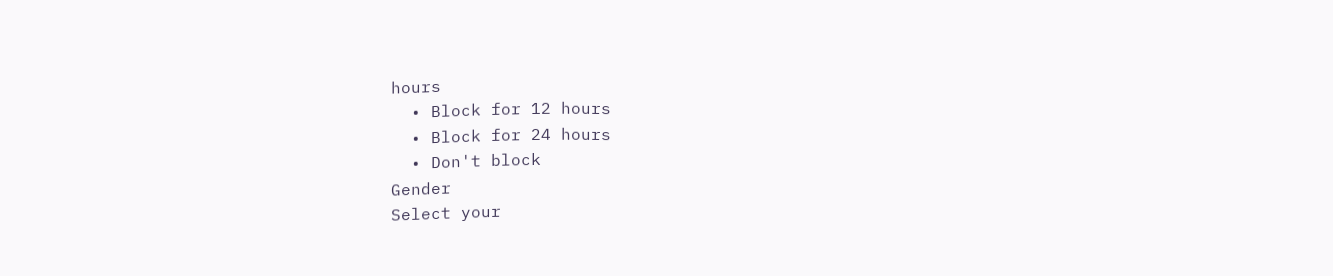hours
  • Block for 12 hours
  • Block for 24 hours
  • Don't block
Gender
Select your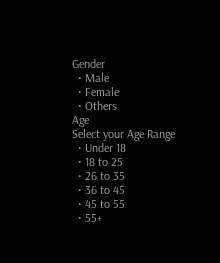Gender
  • Male
  • Female
  • Others
Age
Select your Age Range
  • Under 18
  • 18 to 25
  • 26 to 35
  • 36 to 45
  • 45 to 55
  • 55+